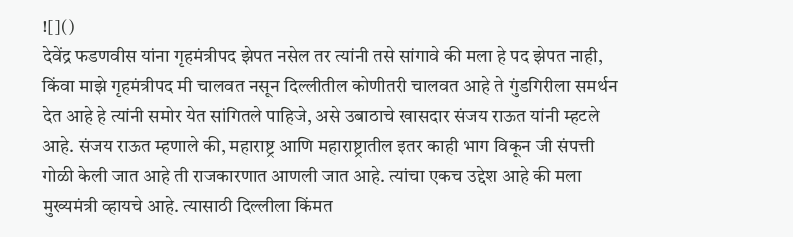![]()
देवेंद्र फडणवीस यांना गृहमंत्रीपद झेपत नसेल तर त्यांनी तसे सांगावे की मला हे पद झेपत नाही, किंवा माझे गृहमंत्रीपद मी चालवत नसून दिल्लीतील कोणीतरी चालवत आहे ते गुंडगिरीला समर्थन देत आहे हे त्यांनी समोर येत सांगितले पाहिजे, असे उबाठाचे खासदार संजय राऊत यांनी म्हटले आहे. संजय राऊत म्हणाले की, महाराष्ट्र आणि महाराष्ट्रातील इतर काही भाग विकून जी संपत्ती गोळी केली जात आहे ती राजकारणात आणली जात आहे. त्यांचा एकच उद्देश आहे की मला मुख्यमंत्री व्हायचे आहे. त्यासाठी दिल्लीला किंमत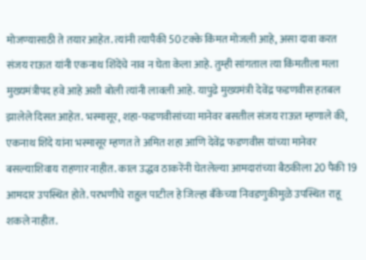मोजण्यासाठी ते तयार आहेत. त्यांनी त्यापैकी 50 टक्के किंमत मोजली आहे, असा दावा करत संजय राऊत यांनी एकनाथ शिंदेंचे नाव न घेता केला आहे. तुम्ही सांगताल त्या किंमतीला मला मुख्यमंत्रीपद हवे आहे अशी बोली त्यांनी लावली आहे. यापुढे मुख्यमंत्री देवेंद्र फडणवीस हतबल झालेले दिसत आहेत. भस्मासूर, शहा-फडणवीसांच्या मानेवर बसतील संजय राऊत म्हणाले की, एकनाथ शिंदे यांना भस्मासूर म्हणत ते अमित शहा आणि देवेंद्र फडणवीस यांच्या मानेवर बसल्याशिवाय राहणार नाहीत. काल उद्धव ठाकरेंनी घेतलेल्या आमदारांच्या बैठकीला 20 पैकी 19 आमदार उपस्थित होते. परभणीचे राहुल पाटील हे जिल्हा बँकेच्या निवडणुकीमुळे उपस्थित राहू शकले नाहीत.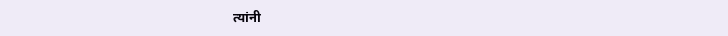त्यांनी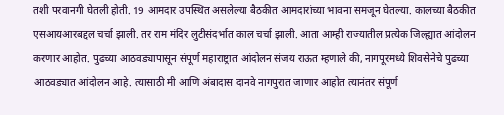तशी परवानगी घेतली होती. 19 आमदार उपस्थित असलेल्या बैठकीत आमदारांच्या भावना समजून घेतल्या. कालच्या बैठकीत एसआयआरबद्दल चर्चा झाली. तर राम मंदिर लुटीसंदर्भात काल चर्चा झाली. आता आम्ही राज्यातील प्रत्येक जिल्ह्यात आंदोलन करणार आहोत. पुढच्या आठवड्यापासून संपूर्ण महाराष्ट्रात आंदोलन संजय राऊत म्हणाले की, नागपूरमध्ये शिवसेनेचे पुढच्या आठवड्यात आंदोलन आहे. त्यासाठी मी आणि अंबादास दानवे नागपुरात जाणार आहोत त्यानंतर संपूर्ण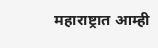महाराष्ट्रात आम्ही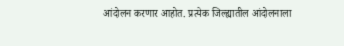आंदोलन करणार आहोत. प्रत्येक जिल्ह्यातील आंदोलनाला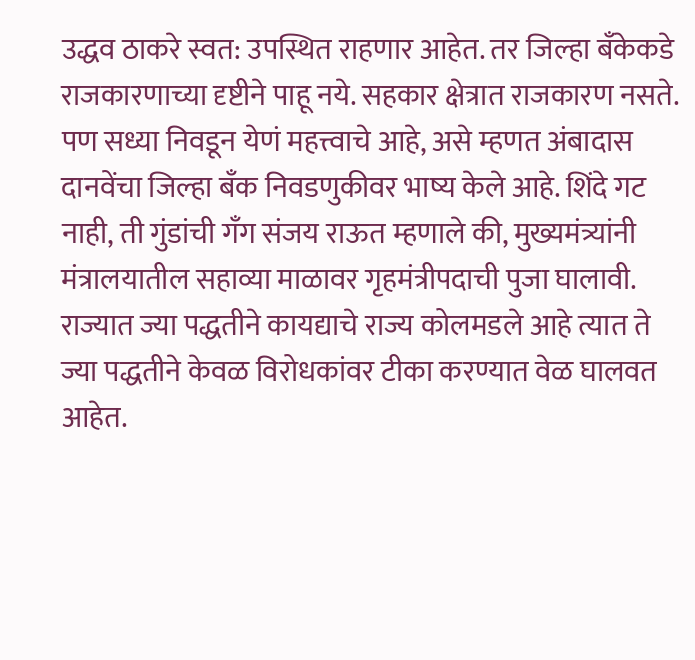उद्धव ठाकरे स्वत: उपस्थित राहणार आहेत. तर जिल्हा बँकेकडे राजकारणाच्या दृष्टीने पाहू नये. सहकार क्षेत्रात राजकारण नसते. पण सध्या निवडून येणं महत्त्वाचे आहे, असे म्हणत अंबादास दानवेंचा जिल्हा बँक निवडणुकीवर भाष्य केले आहे. शिंदे गट नाही, ती गुंडांची गँग संजय राऊत म्हणाले की, मुख्यमंत्र्यांनी मंत्रालयातील सहाव्या माळावर गृहमंत्रीपदाची पुजा घालावी. राज्यात ज्या पद्धतीने कायद्याचे राज्य कोलमडले आहे त्यात ते ज्या पद्धतीने केवळ विरोधकांवर टीका करण्यात वेळ घालवत आहेत.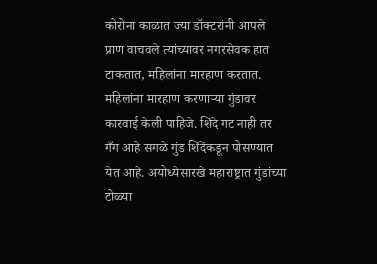कोरोना काळात ज्या डॉक्टरांनी आपले प्राण वाचवले त्यांच्यावर नगरसेवक हात टाकतात, महिलांना मारहाण करतात. महिलांना मारहाण करणाऱ्या गुंडावर कारवाई केली पाहिजे. शिंदे गट नाही तर गँग आहे सगळे गुंड शिंदेंकडून पोसण्यात येत आहे. अयोध्येसारखे महाराष्ट्रात गुंडांच्या टोळ्या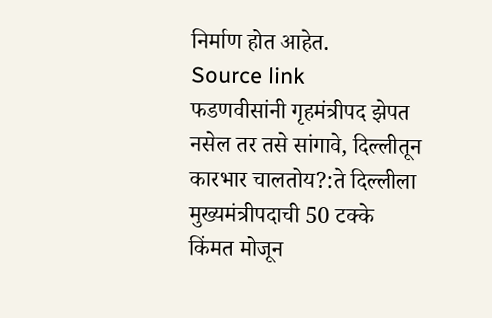निर्माण होत आहेत.
Source link
फडणवीसांनी गृहमंत्रीपद झेपत नसेल तर तसे सांगावे, दिल्लीतून कारभार चालतोय?:ते दिल्लीला मुख्यमंत्रीपदाची 50 टक्के किंमत मोजून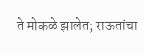ते मोकळे झालेत; राऊतांचा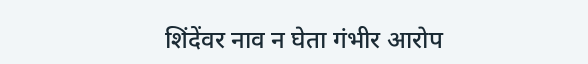शिंदेंवर नाव न घेता गंभीर आरोप